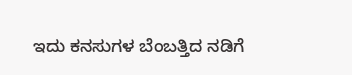ಇದು ಕನಸುಗಳ ಬೆಂಬತ್ತಿದ ನಡಿಗೆ‍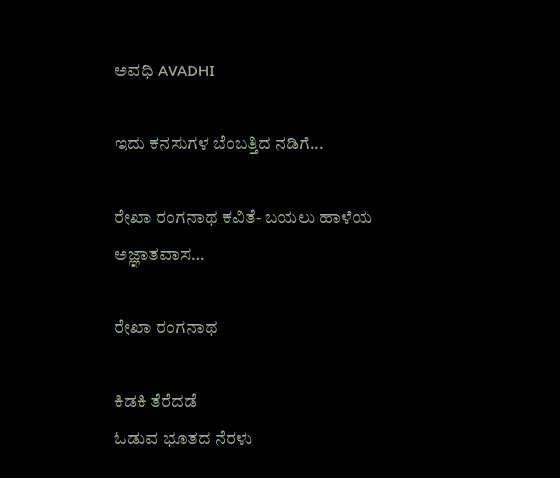ಅವಧಿ AVADHI

ಇದು ಕನಸುಗಳ ಬೆಂಬತ್ತಿದ ನಡಿಗೆ...

ರೇಖಾ ರಂಗನಾಥ ಕವಿತೆ- ಬಯಲು ಹಾಳೆಯ ಅಜ್ಞಾತವಾಸ…

ರೇಖಾ ರಂಗನಾಥ

ಕಿಡಕಿ ತೆರೆದಡೆ
ಓಡುವ ಭೂತದ ನೆರಳು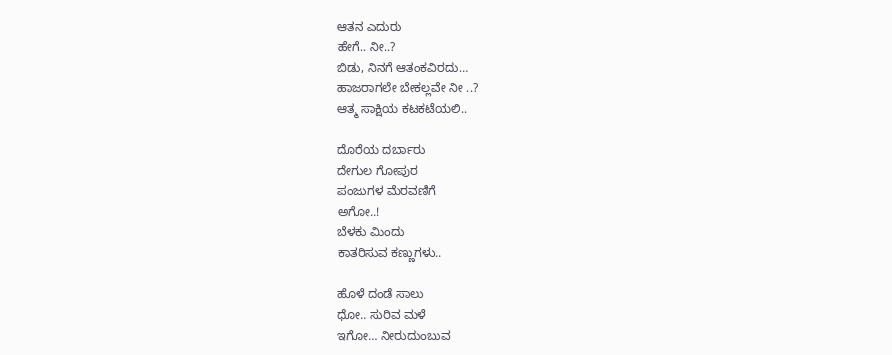ಆತನ ಎದುರು
ಹೇಗೆ.. ನೀ..?
ಬಿಡು, ನಿನಗೆ ಆತಂಕವಿರದು…
ಹಾಜರಾಗಲೇ ಬೇಕಲ್ಲವೇ ನೀ ..?
ಆತ್ಮ ಸಾಕ್ಷಿಯ ಕಟಕಟೆಯಲಿ..

ದೊರೆಯ ದರ್ಬಾರು
ದೇಗುಲ ಗೋಪುರ
ಪಂಜುಗಳ ಮೆರವಣಿಗೆ
ಅಗೋ..!
ಬೆಳಕು ಮಿಂದು
ಕಾತರಿಸುವ ಕಣ್ಣುಗಳು..

ಹೊಳೆ ದಂಡೆ ಸಾಲು
ಧೋ.. ಸುರಿವ ಮಳೆ
ಇಗೋ… ನೀರುದುಂಬುವ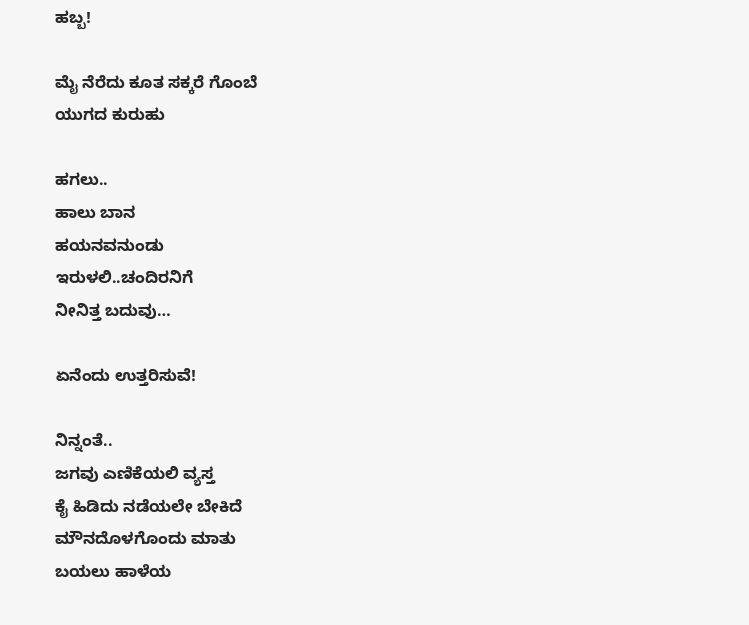ಹಬ್ಬ!

ಮೈ ನೆರೆದು ಕೂತ ಸಕ್ಕರೆ ಗೊಂಬೆ
ಯುಗದ ಕುರುಹು

ಹಗಲು..
ಹಾಲು ಬಾನ
ಹಯನವನುಂಡು
ಇರುಳಲಿ..ಚಂದಿರನಿಗೆ
ನೀನಿತ್ತ ಬದುವು…

ಏನೆಂದು ಉತ್ತರಿಸುವೆ!

ನಿನ್ನಂತೆ..
ಜಗವು ಎಣಿಕೆಯಲಿ ವ್ಯಸ್ತ
ಕೈ ಹಿಡಿದು ನಡೆಯಲೇ ಬೇಕಿದೆ
ಮೌನದೊಳಗೊಂದು ಮಾತು
ಬಯಲು ಹಾಳೆಯ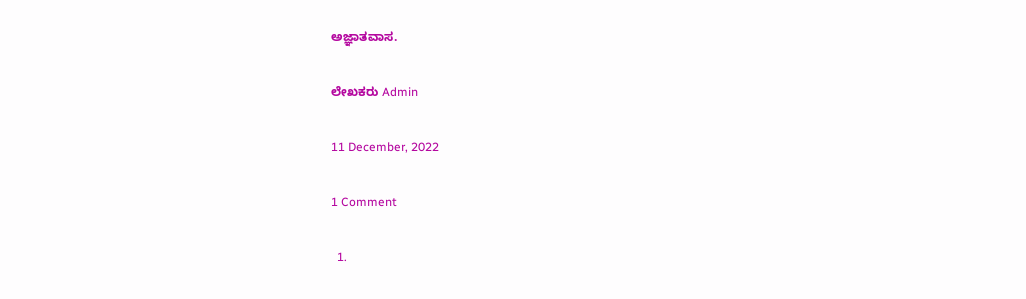ಅಜ್ಞಾತವಾಸ.

ಲೇಖಕರು Admin

11 December, 2022

1 Comment

  1.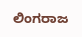ಲಿಂಗರಾಜ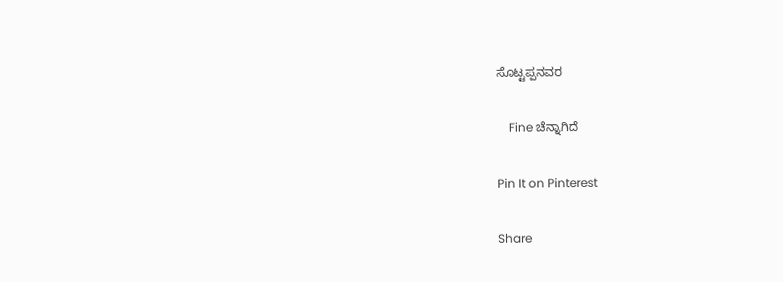ಸೊಟ್ಟಪ್ಪನವರ

    Fine ಚೆನ್ನಾಗಿದೆ

Pin It on Pinterest

Share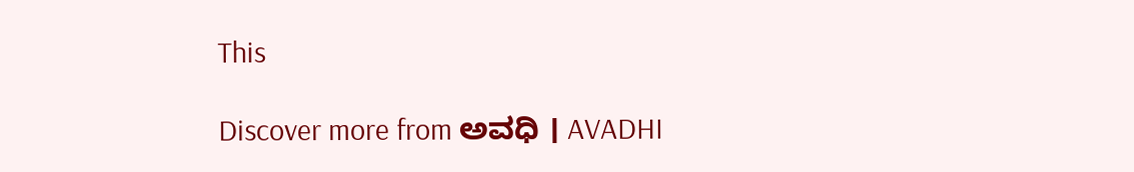This

Discover more from ಅವಧಿ । AVADHI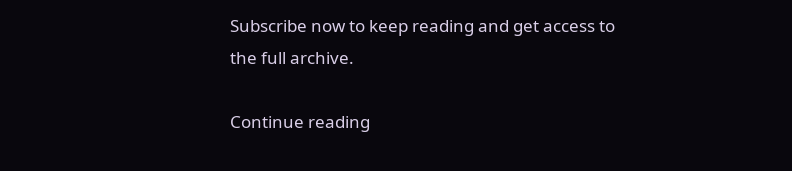Subscribe now to keep reading and get access to the full archive.

Continue reading